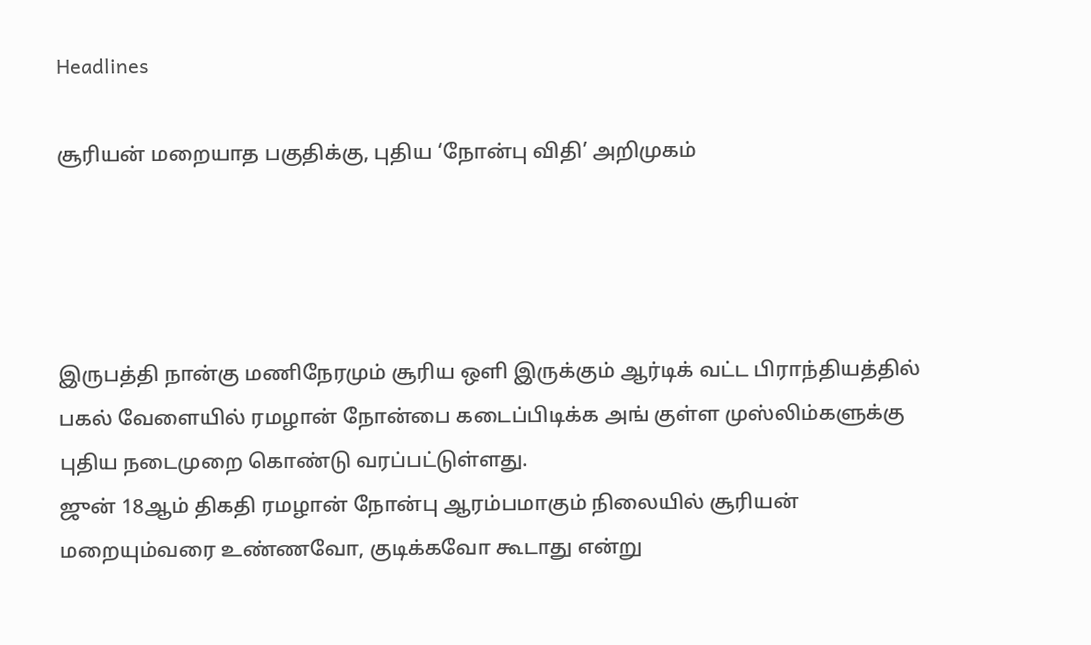Headlines

சூரியன் மறையாத பகுதிக்கு, புதிய ‘நோன்பு விதி’ அறிமுகம்




இருபத்தி நான்கு மணிநேரமும் சூரிய ஒளி இருக்கும் ஆர்டிக் வட்ட பிராந்தியத்தில் பகல் வேளையில் ரமழான் நோன்பை கடைப்பிடிக்க அங் குள்ள முஸ்லிம்களுக்கு புதிய நடைமுறை கொண்டு வரப்பட்டுள்ளது.
ஜுன் 18ஆம் திகதி ரமழான் நோன்பு ஆரம்பமாகும் நிலையில் சூரியன் மறையும்வரை உண்ணவோ, குடிக்கவோ கூடாது என்று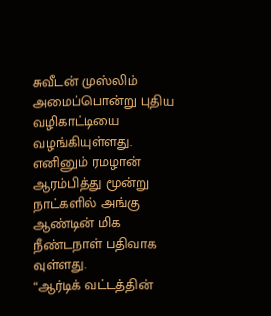சுவீடன் முஸ்லிம் அமைப்பொன்று புதிய வழிகாட்டியை வழங்கியுள்ளது. எனினும் ரமழான் ஆரம்பித்து மூன்று நாட்களில் அங்கு ஆண்டின் மிக நீண்டநாள் பதிவாக வுள்ளது.
“ஆர்டிக் வட்டத்தின்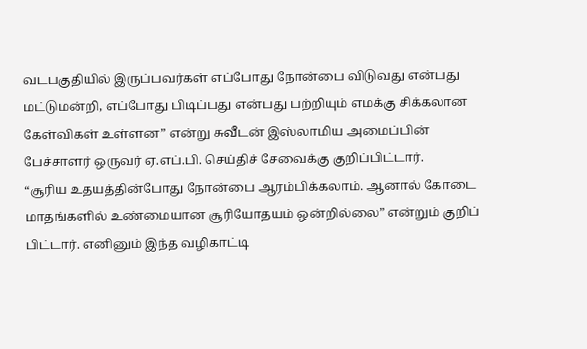வடபகுதியில் இருப்பவர்கள் எப்போது நோன்பை விடுவது என்பது மட்டுமன்றி, எப்போது பிடிப்பது என்பது பற்றியும் எமக்கு சிக்கலான கேள்விகள் உள்ளன” என்று சுவீடன் இஸ்லாமிய அமைப்பின் பேச்சாளர் ஒருவர் ஏ.எப்.பி. செய்திச் சேவைக்கு குறிப்பிட்டார்.
“சூரிய உதயத்தின்போது நோன்பை ஆரம்பிக்கலாம். ஆனால் கோடை மாதங்களில் உண்மையான சூரியோதயம் ஒன்றில்லை” என்றும் குறிப் பிட்டார். எனினும் இந்த வழிகாட்டி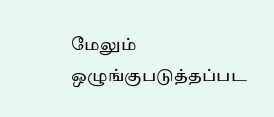மேலும் ஒழுங்குபடுத்தப்பட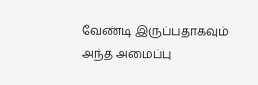வேண்டி இருப்பதாகவும் அந்த அமைப்பு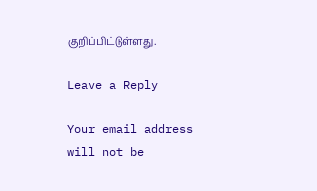குறிப்பிட்டுள்ளது.

Leave a Reply

Your email address will not be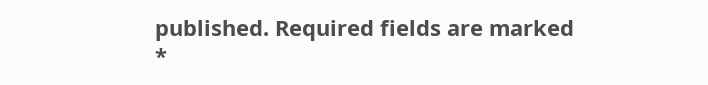published. Required fields are marked *